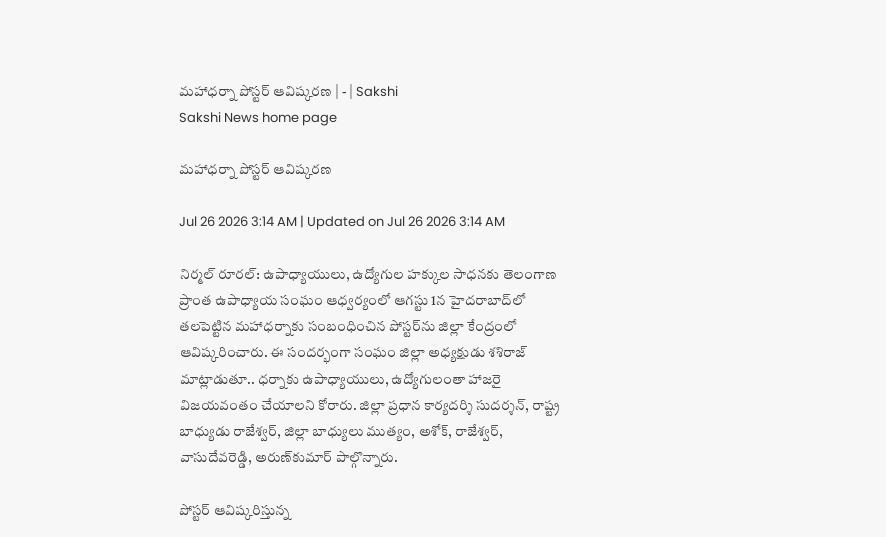మహాధర్నా పోస్టర్‌ ఆవిష్కరణ | - | Sakshi
Sakshi News home page

మహాధర్నా పోస్టర్‌ ఆవిష్కరణ

Jul 26 2026 3:14 AM | Updated on Jul 26 2026 3:14 AM

నిర్మల్‌ రూరల్‌: ఉపాధ్యాయులు, ఉద్యోగుల హక్కుల సాధనకు తెలంగాణ ప్రాంత ఉపాధ్యాయ సంఘం ఆధ్వర్యంలో ఆగస్టు 1న హైదరాబాద్‌లో తలపెట్టిన మహాధర్నాకు సంబంధించిన పోస్టర్‌ను జిల్లా కేంద్రంలో ఆవిష్కరించారు. ఈ సందర్భంగా సంఘం జిల్లా అధ్యక్షుడు శశిరాజ్‌ మాట్లాడుతూ.. ధర్నాకు ఉపాధ్యాయులు, ఉద్యోగులంతా హాజరై విజయవంతం చేయాలని కోరారు. జిల్లా ప్రధాన కార్యదర్శి సుదర్శన్‌, రాష్ట్ర బాధ్యుడు రాజేశ్వర్‌, జిల్లా బాధ్యులు ముత్యం, అశోక్‌, రాజేశ్వర్‌, వాసుదేవరెడ్డి, అరుణ్‌కుమార్‌ పాల్గొన్నారు.

పోస్టర్‌ ఆవిష్కరిస్తున్న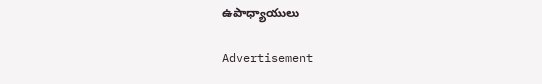ఉపాధ్యాయులు

Advertisement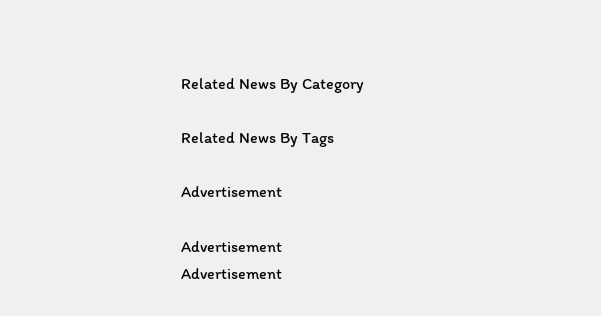Related News By Category

Related News By Tags

Advertisement

Advertisement
Advertisement